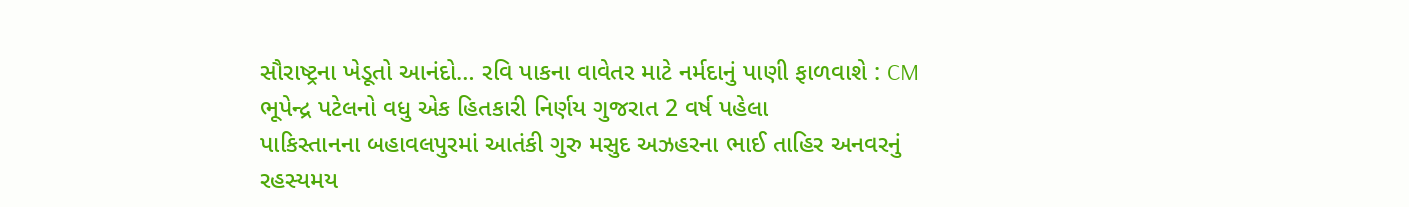સૌરાષ્ટ્રના ખેડૂતો આનંદો… રવિ પાકના વાવેતર માટે નર્મદાનું પાણી ફાળવાશે : CM ભૂપેન્દ્ર પટેલનો વધુ એક હિતકારી નિર્ણય ગુજરાત 2 વર્ષ પહેલા
પાકિસ્તાનના બહાવલપુરમાં આતંકી ગુરુ મસુદ અઝહરના ભાઈ તાહિર અનવરનું રહસ્યમય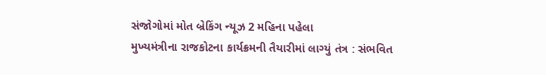સંજોગોમાં મોત બ્રેકિંગ ન્યૂઝ 2 મહિના પહેલા
મુખ્યમંત્રીના રાજકોટના કાર્યક્રમની તૈયારીમાં લાગ્યું તંત્ર : સંભવિત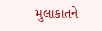મુલાકાતને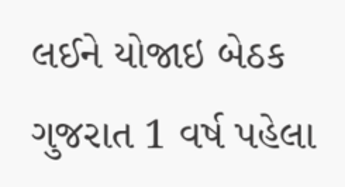લઈને યોજાઇ બેઠક ગુજરાત 1 વર્ષ પહેલા